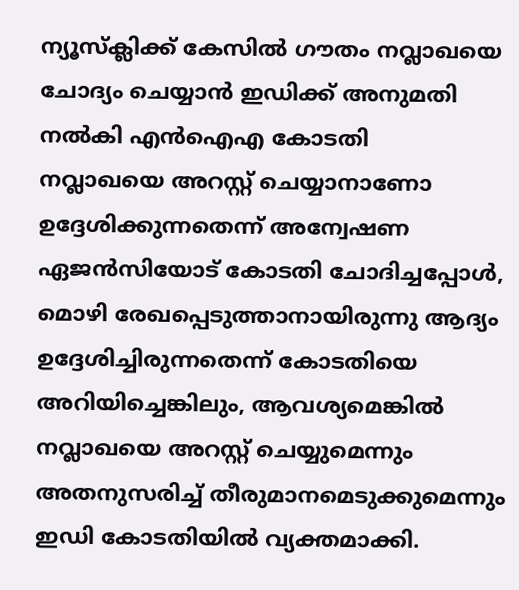ന്യൂസ്ക്ലിക്ക് കേസിൽ ഗൗതം നവ്ലാഖയെ ചോദ്യം ചെയ്യാൻ ഇഡിക്ക് അനുമതി നൽകി എൻഐഎ കോടതി
നവ്ലാഖയെ അറസ്റ്റ് ചെയ്യാനാണോ ഉദ്ദേശിക്കുന്നതെന്ന് അന്വേഷണ ഏജൻസിയോട് കോടതി ചോദിച്ചപ്പോൾ, മൊഴി രേഖപ്പെടുത്താനായിരുന്നു ആദ്യം ഉദ്ദേശിച്ചിരുന്നതെന്ന് കോടതിയെ അറിയിച്ചെങ്കിലും, ആവശ്യമെങ്കിൽ നവ്ലാഖയെ അറസ്റ്റ് ചെയ്യുമെന്നും അതനുസരിച്ച് തീരുമാനമെടുക്കുമെന്നും ഇഡി കോടതിയിൽ വ്യക്തമാക്കി.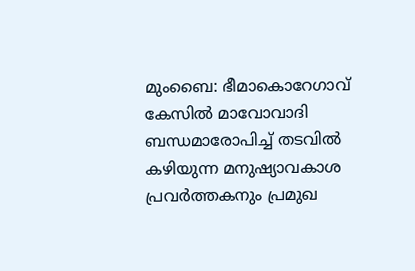മുംബൈ: ഭീമാകൊറേഗാവ് കേസിൽ മാവോവാദി ബന്ധമാരോപിച്ച് തടവിൽ കഴിയുന്ന മനുഷ്യാവകാശ പ്രവർത്തകനും പ്രമുഖ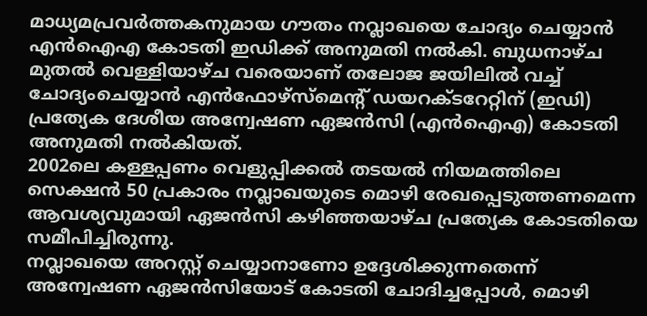മാധ്യമപ്രവർത്തകനുമായ ഗൗതം നവ്ലാഖയെ ചോദ്യം ചെയ്യാൻ എൻഐഎ കോടതി ഇഡിക്ക് അനുമതി നൽകി. ബുധനാഴ്ച മുതൽ വെള്ളിയാഴ്ച വരെയാണ് തലോജ ജയിലിൽ വച്ച് ചോദ്യംചെയ്യാൻ എൻഫോഴ്സ്മെന്റ് ഡയറക്ടറേറ്റിന് (ഇഡി) പ്രത്യേക ദേശീയ അന്വേഷണ ഏജൻസി (എൻഐഎ) കോടതി അനുമതി നൽകിയത്.
2002ലെ കള്ളപ്പണം വെളുപ്പിക്കൽ തടയൽ നിയമത്തിലെ സെക്ഷൻ 50 പ്രകാരം നവ്ലാഖയുടെ മൊഴി രേഖപ്പെടുത്തണമെന്ന ആവശ്യവുമായി ഏജൻസി കഴിഞ്ഞയാഴ്ച പ്രത്യേക കോടതിയെ സമീപിച്ചിരുന്നു.
നവ്ലാഖയെ അറസ്റ്റ് ചെയ്യാനാണോ ഉദ്ദേശിക്കുന്നതെന്ന് അന്വേഷണ ഏജൻസിയോട് കോടതി ചോദിച്ചപ്പോൾ, മൊഴി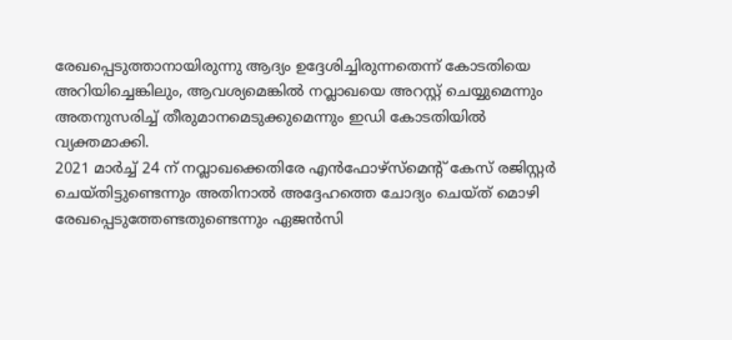രേഖപ്പെടുത്താനായിരുന്നു ആദ്യം ഉദ്ദേശിച്ചിരുന്നതെന്ന് കോടതിയെ അറിയിച്ചെങ്കിലും, ആവശ്യമെങ്കിൽ നവ്ലാഖയെ അറസ്റ്റ് ചെയ്യുമെന്നും അതനുസരിച്ച് തീരുമാനമെടുക്കുമെന്നും ഇഡി കോടതിയിൽ വ്യക്തമാക്കി.
2021 മാർച്ച് 24 ന് നവ്ലാഖക്കെതിരേ എൻഫോഴ്സ്മെന്റ് കേസ് രജിസ്റ്റർ ചെയ്തിട്ടുണ്ടെന്നും അതിനാൽ അദ്ദേഹത്തെ ചോദ്യം ചെയ്ത് മൊഴി രേഖപ്പെടുത്തേണ്ടതുണ്ടെന്നും ഏജൻസി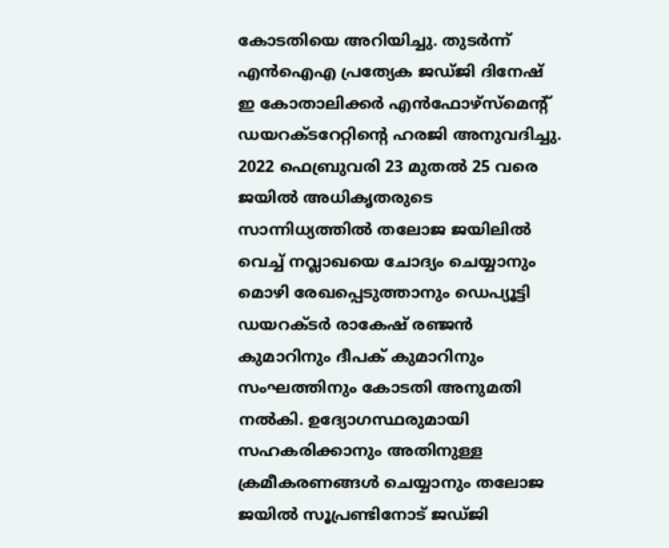കോടതിയെ അറിയിച്ചു. തുടർന്ന് എൻഐഎ പ്രത്യേക ജഡ്ജി ദിനേഷ് ഇ കോതാലിക്കർ എൻഫോഴ്സ്മെന്റ് ഡയറക്ടറേറ്റിന്റെ ഹരജി അനുവദിച്ചു.
2022 ഫെബ്രുവരി 23 മുതൽ 25 വരെ ജയിൽ അധികൃതരുടെ സാന്നിധ്യത്തിൽ തലോജ ജയിലിൽ വെച്ച് നവ്ലാഖയെ ചോദ്യം ചെയ്യാനും മൊഴി രേഖപ്പെടുത്താനും ഡെപ്യൂട്ടി ഡയറക്ടർ രാകേഷ് രഞ്ജൻ കുമാറിനും ദീപക് കുമാറിനും സംഘത്തിനും കോടതി അനുമതി നൽകി. ഉദ്യോഗസ്ഥരുമായി സഹകരിക്കാനും അതിനുള്ള ക്രമീകരണങ്ങൾ ചെയ്യാനും തലോജ ജയിൽ സൂപ്രണ്ടിനോട് ജഡ്ജി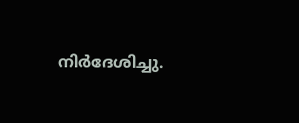നിർദേശിച്ചു.